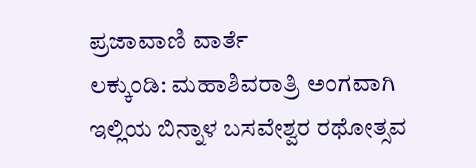ಪ್ರಜಾವಾಣಿ ವಾರ್ತೆ
ಲಕ್ಕುಂಡಿ: ಮಹಾಶಿವರಾತ್ರಿ ಅಂಗವಾಗಿ ಇಲ್ಲಿಯ ಬಿನ್ನಾಳ ಬಸವೇಶ್ವರ ರಥೋತ್ಸವ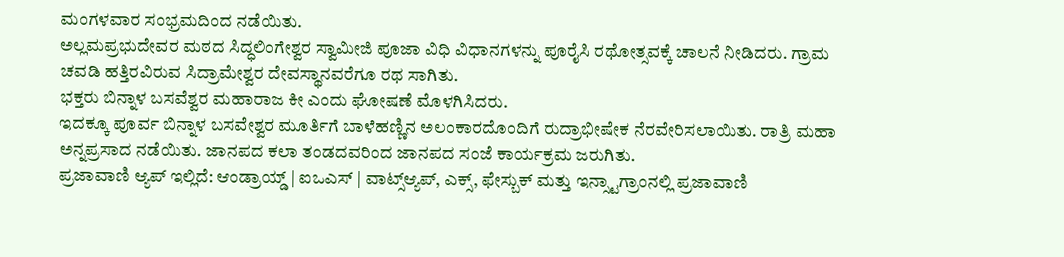ಮಂಗಳವಾರ ಸಂಭ್ರಮದಿಂದ ನಡೆಯಿತು.
ಅಲ್ಲಮಪ್ರಭುದೇವರ ಮಠದ ಸಿದ್ಧಲಿಂಗೇಶ್ವರ ಸ್ವಾಮೀಜಿ ಪೂಜಾ ವಿಧಿ ವಿಧಾನಗಳನ್ನು ಪೂರೈಸಿ ರಥೋತ್ಸವಕ್ಕೆ ಚಾಲನೆ ನೀಡಿದರು. ಗ್ರಾಮ ಚವಡಿ ಹತ್ತಿರವಿರುವ ಸಿದ್ರಾಮೇಶ್ವರ ದೇವಸ್ಥಾನವರೆಗೂ ರಥ ಸಾಗಿತು.
ಭಕ್ತರು ಬಿನ್ನಾಳ ಬಸವೆಶ್ವರ ಮಹಾರಾಜ ಕೀ ಎಂದು ಘೋಷಣೆ ಮೊಳಗಿಸಿದರು.
ಇದಕ್ಕೂ ಪೂರ್ವ ಬಿನ್ನಾಳ ಬಸವೇಶ್ವರ ಮೂರ್ತಿಗೆ ಬಾಳೆಹಣ್ಣಿನ ಅಲಂಕಾರದೊಂದಿಗೆ ರುದ್ರಾಭೀಷೇಕ ನೆರವೇರಿಸಲಾಯಿತು. ರಾತ್ರಿ ಮಹಾ ಅನ್ನಪ್ರಸಾದ ನಡೆಯಿತು. ಜಾನಪದ ಕಲಾ ತಂಡದವರಿಂದ ಜಾನಪದ ಸಂಜೆ ಕಾರ್ಯಕ್ರಮ ಜರುಗಿತು.
ಪ್ರಜಾವಾಣಿ ಆ್ಯಪ್ ಇಲ್ಲಿದೆ: ಆಂಡ್ರಾಯ್ಡ್ | ಐಒಎಸ್ | ವಾಟ್ಸ್ಆ್ಯಪ್, ಎಕ್ಸ್, ಫೇಸ್ಬುಕ್ ಮತ್ತು ಇನ್ಸ್ಟಾಗ್ರಾಂನಲ್ಲಿ ಪ್ರಜಾವಾಣಿ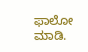ಫಾಲೋ ಮಾಡಿ.